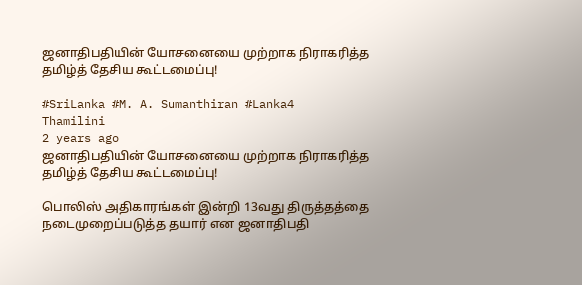ஜனாதிபதியின் யோசனையை முற்றாக நிராகரித்த தமிழ்த் தேசிய கூட்டமைப்பு!

#SriLanka #M. A. Sumanthiran #Lanka4
Thamilini
2 years ago
ஜனாதிபதியின் யோசனையை முற்றாக நிராகரித்த தமிழ்த் தேசிய கூட்டமைப்பு!

பொலிஸ் அதிகாரங்கள் இன்றி 13வது திருத்தத்தை நடைமுறைப்படுத்த தயார் என ஜனாதிபதி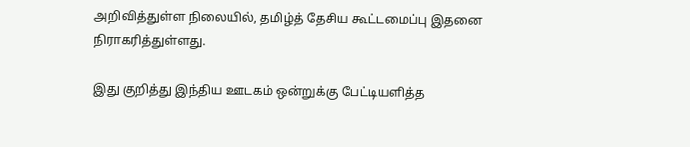அறிவித்துள்ள நிலையில், தமிழ்த் தேசிய கூட்டமைப்பு இதனை நிராகரித்துள்ளது.

இது குறித்து இந்திய ஊடகம் ஒன்றுக்கு பேட்டியளித்த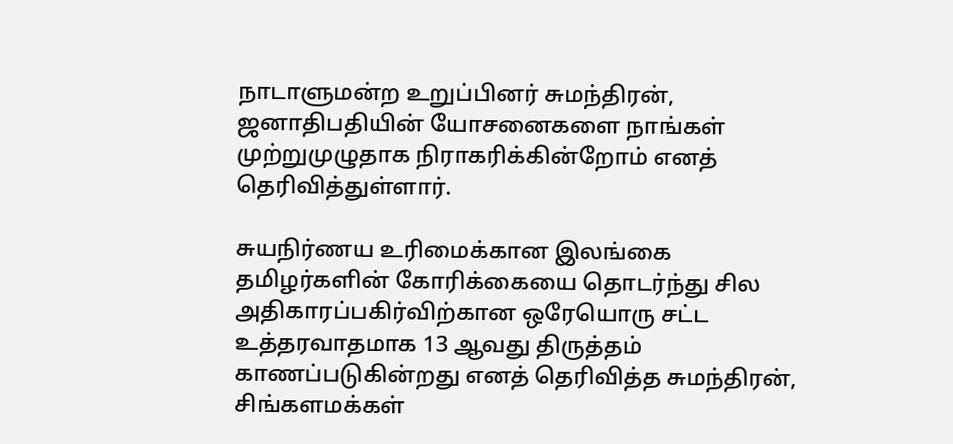நாடாளுமன்ற உறுப்பினர் சுமந்திரன், ஜனாதிபதியின் யோசனைகளை நாங்கள் முற்றுமுழுதாக நிராகரிக்கின்றோம் எனத் தெரிவித்துள்ளார்.

சுயநிர்ணய உரிமைக்கான இலங்கை தமிழர்களின் கோரிக்கையை தொடர்ந்து சில அதிகாரப்பகிர்விற்கான ஒரேயொரு சட்ட உத்தரவாதமாக 13 ஆவது திருத்தம் காணப்படுகின்றது எனத் தெரிவித்த சுமந்திரன், சிங்களமக்கள்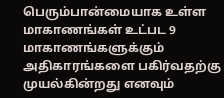பெரும்பான்மையாக உள்ள மாகாணங்கள் உட்பட 9 மாகாணங்களுக்கும் அதிகாரங்களை பகிர்வதற்கு முயல்கின்றது எனவும்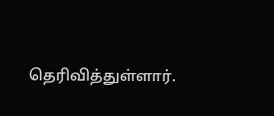தெரிவித்துள்ளார்.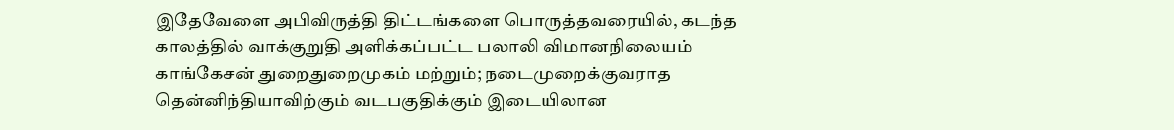இதேவேளை அபிவிருத்தி திட்டங்களை பொருத்தவரையில், கடந்த காலத்தில் வாக்குறுதி அளிக்கப்பட்ட பலாலி விமானநிலையம் காங்கேசன் துறைதுறைமுகம் மற்றும்; நடைமுறைக்குவராத தென்னிந்தியாவிற்கும் வடபகுதிக்கும் இடையிலான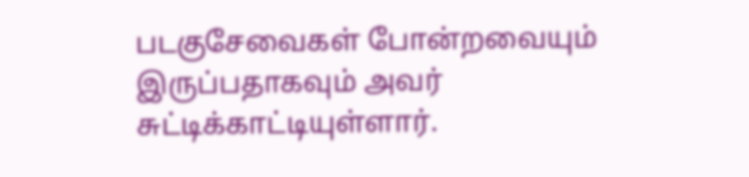படகுசேவைகள் போன்றவையும் இருப்பதாகவும் அவர் சுட்டிக்காட்டியுள்ளார்.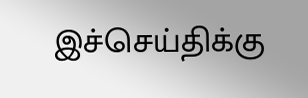இச்செய்திக்கு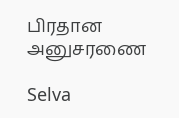பிரதான அனுசரணை

Selva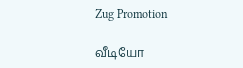Zug Promotion

வீடியோ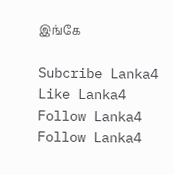இங்கே

Subcribe Lanka4
Like Lanka4
Follow Lanka4
Follow Lanka4